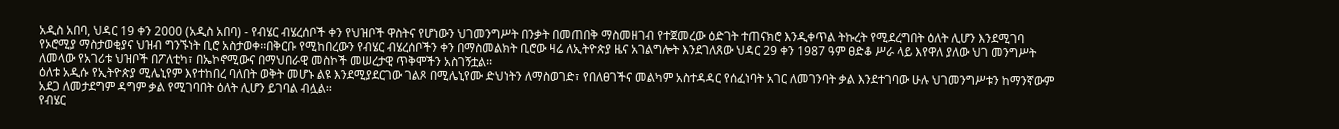አዲስ አበባ, ህዳር 19 ቀን 2000 (አዲስ አበባ) - የብሄር ብሄረሰቦች ቀን የህዝቦች ዋስትና የሆነውን ህገመንግሥት በንቃት በመጠበቅ ማስመዘገብ የተጀመረው ዕድገት ተጠናክሮ እንዲቀጥል ትኩረት የሚደረግበት ዕለት ሊሆን እንደሚገባ የኦሮሚያ ማስታወቂያና ህዝብ ግንኙነት ቢሮ አስታወቀ፡፡በቅርቡ የሚከበረውን የብሄር ብሄረሰቦችን ቀን በማስመልክት ቢሮው ዛሬ ለኢትዮጵያ ዜና አገልግሎት እንደገለጸው ህዳር 29 ቀን 1987 ዓም ፀድቆ ሥራ ላይ እየዋለ ያለው ህገ መንግሥት ለመላው የአገሪቱ ህዝቦች በፖለቲካ፣ በኤኮኖሚውና በማህበራዊ መስኮች መሠረታዊ ጥቅሞችን አስገኝቷል፡፡
ዕለቱ አዲሱ የኢትዮጵያ ሚሌኒየም እየተከበረ ባለበት ወቅት መሆኑ ልዩ እንደሚያደርገው ገልጾ በሚሌኒየሙ ድህነትን ለማስወገድ፣ የበለፀገችና መልካም አስተዳዳር የሰፈነባት አገር ለመገንባት ቃል እንደተገባው ሁሉ ህገመንግሥቱን ከማንኛውም አደጋ ለመታደግም ዳግም ቃል የሚገባበት ዕለት ሊሆን ይገባል ብሏል፡፡
የብሄር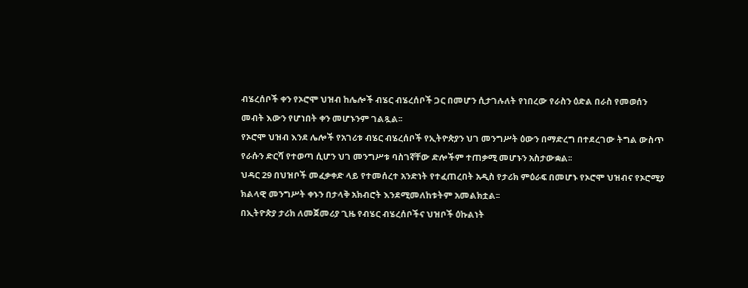ብሄረሰቦች ቀን የኦሮሞ ህዝብ ከሌሎች ብሄር ብሄረሰቦች ጋር በመሆን ሲታገሉለት የነበረው የራስን ዕድል በራስ የመወሰን መብት እውን የሆነበት ቀን መሆኑንም ገልጿል፡፡
የኦሮሞ ህዝብ እንደ ሌሎች የአገሪቱ ብሄር ብሄረሰቦች የኢትዮጵያን ህገ መንግሥት ዕውን በማድረግ በተደረገው ትግል ውስጥ የራሱን ድርሻ የተወጣ ሲሆን ህገ መንግሥቱ ባስገኛቸው ድሎችም ተጠቃሚ መሆኑን አስታውቋል፡፡
ህዳር 29 በህዝቦች መፈቃቀድ ላይ የተመሰረተ አንድነት የተፈጠረበት አዲስ የታሪክ ምዕራፍ በመሆኑ የኦሮሞ ህዝብና የኦሮሚያ ክልላዊ መንግሥት ቀኑን በታላቅ አክብሮት እንደሚመለከቱትም አመልክቷል፡፡
በኢትዮጵያ ታሪክ ለመጀመሪያ ጊዜ የብሄር ብሄረሰቦችና ህዝቦች ዕኩልነት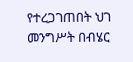የተረጋገጠበት ህገ መንግሥት በብሄር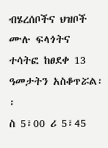ብሄረሰቦችና ህዝቦች ሙሉ ፍላጎትና ተሳትፎ ከፀደቀ 13 ዓመታትን አስቆጥሯል፡፡
ስ 5፣00 ሪ 5፣45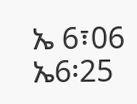ኤ 6፣06 ኤ6፡25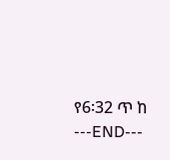የ6፡32 ጥ ከ
---END---